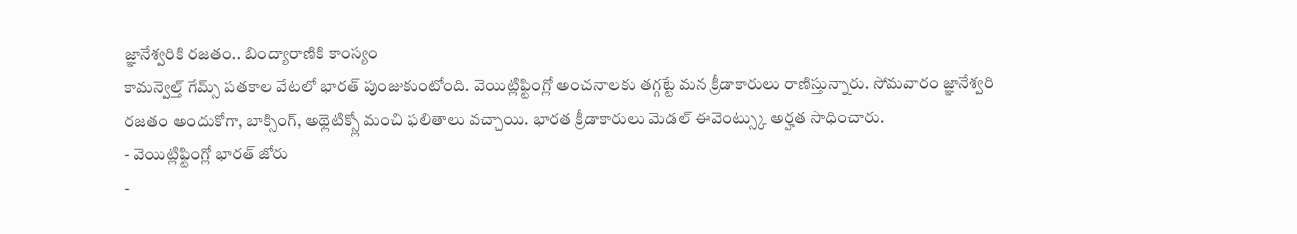జ్ఞానేశ్వరికి రజతం.. బింద్యారాణికి కాంస్యం
కామన్వెల్త్ గేమ్స్ పతకాల వేటలో భారత్ పుంజుకుంటోంది. వెయిట్లిఫ్టింగ్లో అంచనాలకు తగ్గట్టే మన క్రీడాకారులు రాణిస్తున్నారు. సోమవారం జ్ఞానేశ్వరి రజతం అందుకోగా, బాక్సింగ్, అథ్లెటిక్స్లో మంచి ఫలితాలు వచ్చాయి. భారత క్రీడాకారులు మెడల్ ఈవెంట్స్కు అర్హత సాధించారు.
- వెయిట్లిఫ్టింగ్లో భారత్ జోరు
-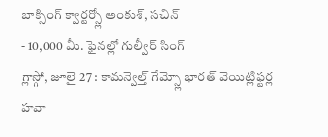బాక్సింగ్ క్వార్టర్స్లో అంకుశ్, సచిన్
- 10,000 మీ. ఫైనల్లో గుల్వీర్ సింగ్
గ్లాస్గో, జూలై 27 : కామన్వెల్త్ గేమ్స్లో భారత్ వెయిట్లిఫ్టర్ల హవా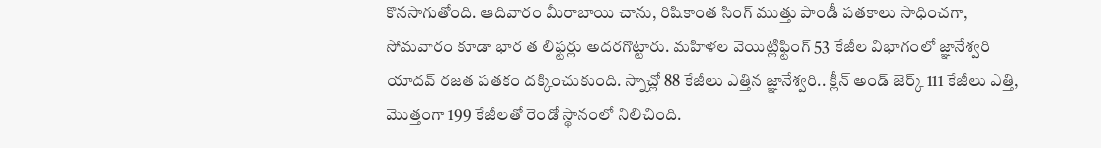కొనసాగుతోంది. ఆదివారం మీరాబాయి చాను, రిషికాంత సింగ్ ముత్తు పాండీ పతకాలు సాధించగా, సోమవారం కూడా భార త లిఫ్టర్లు అదరగొట్టారు. మహిళల వెయిట్లిఫ్టింగ్ 53 కేజీల విభాగంలో జ్ఞానేశ్వరి యాదవ్ రజత పతకం దక్కించుకుంది. స్నాచ్లో 88 కేజీలు ఎత్తిన జ్ఞానేశ్వరి.. క్లీన్ అండ్ జెర్క్ 111 కేజీలు ఎత్తి, మొత్తంగా 199 కేజీలతో రెండో స్థానంలో నిలిచింది.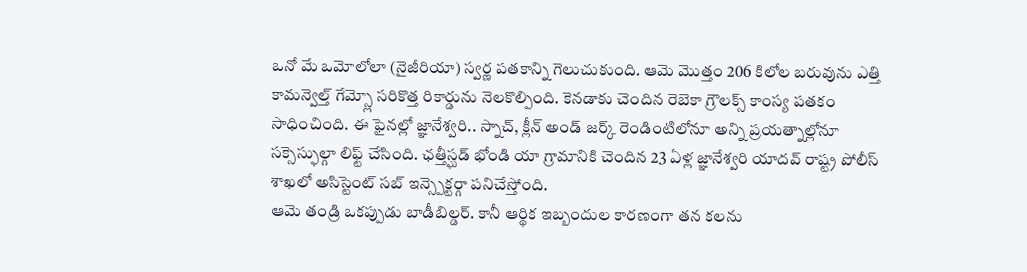ఒనో మే ఒమోలోలా (నైజీరియా) స్వర్ణ పతకాన్ని గెలుచుకుంది. ఆమె మొత్తం 206 కిలోల బరువును ఎత్తి కామన్వెల్త్ గేమ్స్లో సరికొత్త రికార్డును నెలకొల్పింది. కెనడాకు చెందిన రెబెకా గ్రౌలక్స్ కాంస్య పతకం సాధించింది. ఈ ఫైనల్లో జ్ఞానేశ్వరి.. స్నాచ్, క్లీన్ అండ్ జర్క్ రెండింటిలోనూ అన్ని ప్రయత్నాల్లోనూ సక్సెస్ఫుల్గా లిఫ్ట్ చేసింది. ఛత్తీస్ఘడ్ భోండి యా గ్రామానికి చెందిన 23 ఏళ్ల జ్ఞానేశ్వరి యాదవ్ రాష్ట్ర పోలీస్ శాఖలో అసిస్టెంట్ సబ్ ఇన్స్పెక్టర్గా పనిచేస్తోంది.
ఆమె తండ్రి ఒకప్పుడు బాడీబిల్డర్. కానీ ఆర్థిక ఇబ్బందుల కారణంగా తన కలను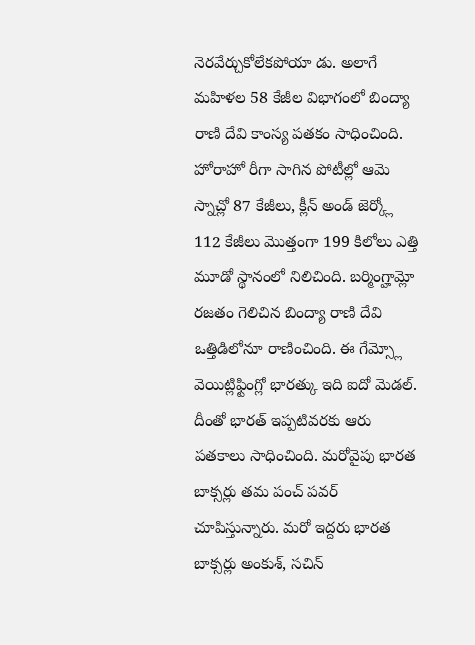నెరవేర్చుకోలేకపోయా డు. అలాగే మహిళల 58 కేజీల విభాగంలో బింద్యా రాణి దేవి కాంస్య పతకం సాధించింది. హోరాహో రీగా సాగిన పోటీల్లో ఆమె స్నాచ్లో 87 కేజీలు, క్లీన్ అండ్ జెర్క్లో 112 కేజీలు మొత్తంగా 199 కిలోలు ఎత్తి మూడో స్థానంలో నిలిచింది. బర్మింగ్హామ్లో రజతం గెలిచిన బింద్యా రాణి దేవి ఒత్తిడిలోనూ రాణించింది. ఈ గేమ్స్లో వెయిట్లిఫ్టింగ్లో భారత్కు ఇది ఐదో మెడల్.
దీంతో భారత్ ఇప్పటివరకు ఆరు పతకాలు సాధించింది. మరోవైపు భారత బాక్సర్లు తమ పంచ్ పవర్ చూపిస్తున్నారు. మరో ఇద్దరు భారత బాక్సర్లు అంకుశ్, సచిన్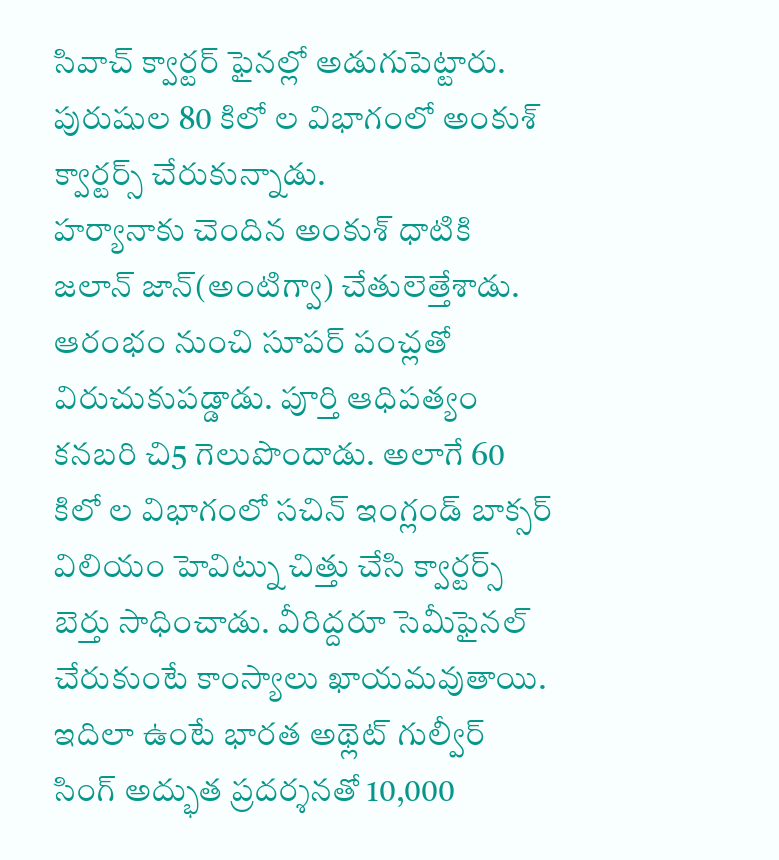సివాచ్ క్వార్టర్ ఫైనల్లో అడుగుపెట్టారు. పురుషుల 80 కిలో ల విభాగంలో అంకుశ్ క్వార్టర్స్ చేరుకున్నాడు.
హర్యానాకు చెందిన అంకుశ్ ధాటికి జలాన్ జాన్(అంటిగ్వా) చేతులెత్తేశాడు. ఆరంభం నుంచి సూపర్ పంచ్లతో విరుచుకుపడ్డాడు. పూర్తి ఆధిపత్యం కనబరి చి5 గెలుపొందాడు. అలాగే 60 కిలో ల విభాగంలో సచిన్ ఇంగ్లండ్ బాక్సర్ విలియం హెవిట్ను చిత్తు చేసి క్వార్టర్స్ బెర్తు సాధించాడు. వీరిద్దరూ సెమీఫైనల్ చేరుకుంటే కాంస్యాలు ఖాయమవుతాయి. ఇదిలా ఉంటే భారత అథ్లెట్ గుల్వీర్ సింగ్ అద్భుత ప్రదర్శనతో 10,000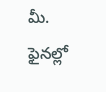మీ. ఫైనల్లో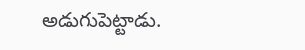అడుగుపెట్టాడు.